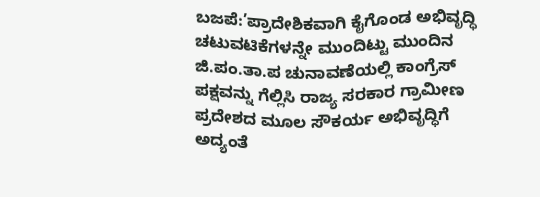ಬಜಪೆ:’ಪ್ರಾದೇಶಿಕವಾಗಿ ಕೈಗೊಂಡ ಅಭಿವೃದ್ಧಿ ಚಟುವಟಿಕೆಗಳನ್ನೇ ಮುಂದಿಟ್ಟು ಮುಂದಿನ ಜಿ.ಪಂ.ತಾ.ಪ ಚುನಾವಣೆಯಲ್ಲಿ ಕಾಂಗ್ರೆಸ್ ಪಕ್ಷವನ್ನು ಗೆಲ್ಲಿಸಿ ರಾಜ್ಯ ಸರಕಾರ ಗ್ರಾಮೀಣ ಪ್ರದೇಶದ ಮೂಲ ಸೌಕರ್ಯ ಅಭಿವೃದ್ಧಿಗೆ ಅದ್ಯಂತೆ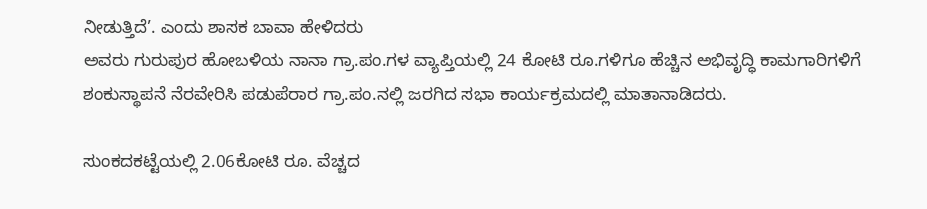ನೀಡುತ್ತಿದೆ’. ಎಂದು ಶಾಸಕ ಬಾವಾ ಹೇಳಿದರು
ಅವರು ಗುರುಪುರ ಹೋಬಳಿಯ ನಾನಾ ಗ್ರಾ.ಪಂ.ಗಳ ವ್ಯಾಪ್ತಿಯಲ್ಲಿ 24 ಕೋಟಿ ರೂ.ಗಳಿಗೂ ಹೆಚ್ಚಿನ ಅಭಿವೃದ್ಧಿ ಕಾಮಗಾರಿಗಳಿಗೆ ಶಂಕುಸ್ಥಾಪನೆ ನೆರವೇರಿಸಿ ಪಡುಪೆರಾರ ಗ್ರಾ.ಪಂ.ನಲ್ಲಿ ಜರಗಿದ ಸಭಾ ಕಾರ್ಯಕ್ರಮದಲ್ಲಿ ಮಾತಾನಾಡಿದರು.

ಸುಂಕದಕಟ್ಟೆಯಲ್ಲಿ 2.06ಕೋಟಿ ರೂ. ವೆಚ್ಚದ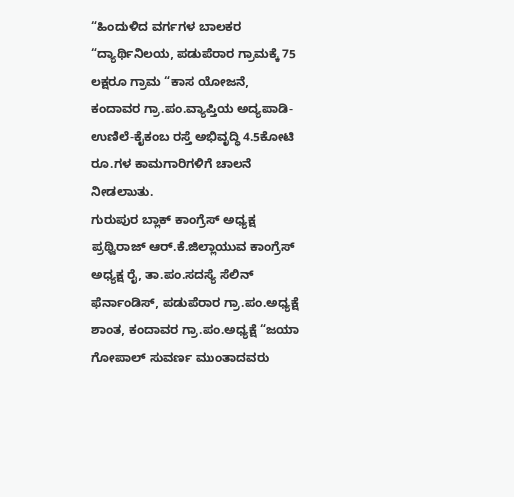“ಹಿಂದುಳಿದ ವರ್ಗಗಳ ಬಾಲಕರ “ದ್ಯಾರ್ಥಿನಿಲಯ, ಪಡುಪೆರಾರ ಗ್ರಾಮಕ್ಕೆ 75 ಲಕ್ಷರೂ ಗ್ರಾಮ “ಕಾಸ ಯೋಜನೆ, ಕಂದಾವರ ಗ್ರಾ.ಪಂ.ವ್ಯಾಪ್ತಿಯ ಅದ್ಯಪಾಡಿ-ಉಣಿಲೆ-ಕೈಕಂಬ ರಸ್ತೆ ಅಭಿವೃದ್ಧಿ 4.5ಕೋಟಿ ರೂ.ಗಳ ಕಾಮಗಾರಿಗಳಿಗೆ ಚಾಲನೆ ನೀಡಲಾುತು.
ಗುರುಪುರ ಬ್ಲಾಕ್ ಕಾಂಗ್ರೆಸ್ ಅಧ್ಯಕ್ಷ ಪ್ರಥ್ವಿರಾಜ್ ಆರ್.ಕೆ.ಜಿಲ್ಲಾಯುವ ಕಾಂಗ್ರೆಸ್ ಅಧ್ಯಕ್ಷ ರೈ, ತಾ.ಪಂ.ಸದಸ್ಯೆ ಸೆಲಿನ್ ಫೆರ್ನಾಂಡಿಸ್, ಪಡುಪೆರಾರ ಗ್ರಾ.ಪಂ.ಅಧ್ಯಕ್ಷೆ ಶಾಂತ, ಕಂದಾವರ ಗ್ರಾ.ಪಂ.ಅಧ್ಯಕ್ಷೆ “ಜಯಾ ಗೋಪಾಲ್ ಸುವರ್ಣ ಮುಂತಾದವರು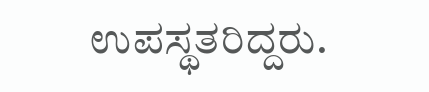ಉಪಸ್ಥತರಿದ್ದರು.